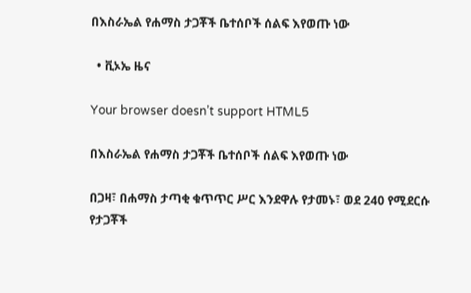በእስራኤል የሐማስ ታጋቾች ቤተሰቦች ሰልፍ እየወጡ ነው

  • ቪኦኤ ዜና

Your browser doesn’t support HTML5

በእስራኤል የሐማስ ታጋቾች ቤተሰቦች ሰልፍ እየወጡ ነው

በጋዛ፣ በሐማስ ታጣቂ ቁጥጥር ሥር እንደዋሉ የታመኑ፣ ወደ 240 የሚደርሱ የታጋቾች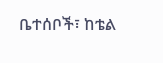ቤተሰቦች፣ ከቴል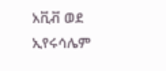አቪቭ ወደ ኢየሩሳሌም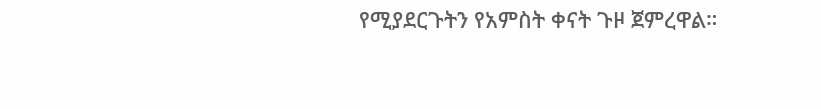የሚያደርጉትን የአምስት ቀናት ጉዞ ጀምረዋል።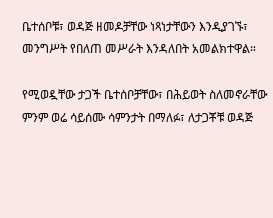ቤተሰቦቹ፣ ወዳጅ ዘመዶቻቸው ነጻነታቸውን እንዲያገኙ፣ መንግሥት የበለጠ መሥራት እንዳለበት አመልክተዋል።

የሚወዷቸው ታጋች ቤተሰቦቻቸው፣ በሕይወት ስለመኖራቸው ምንም ወሬ ሳይሰሙ ሳምንታት በማለፉ፣ ለታጋቾቹ ወዳጅ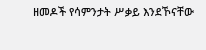ዘመዶች የሳምንታት ሥቃይ እንደኾናቸው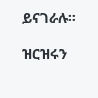ይናገራሉ።

ዝርዝሩን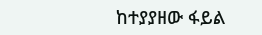ከተያያዘው ፋይል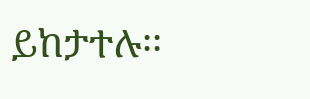ይከታተሉ፡፡